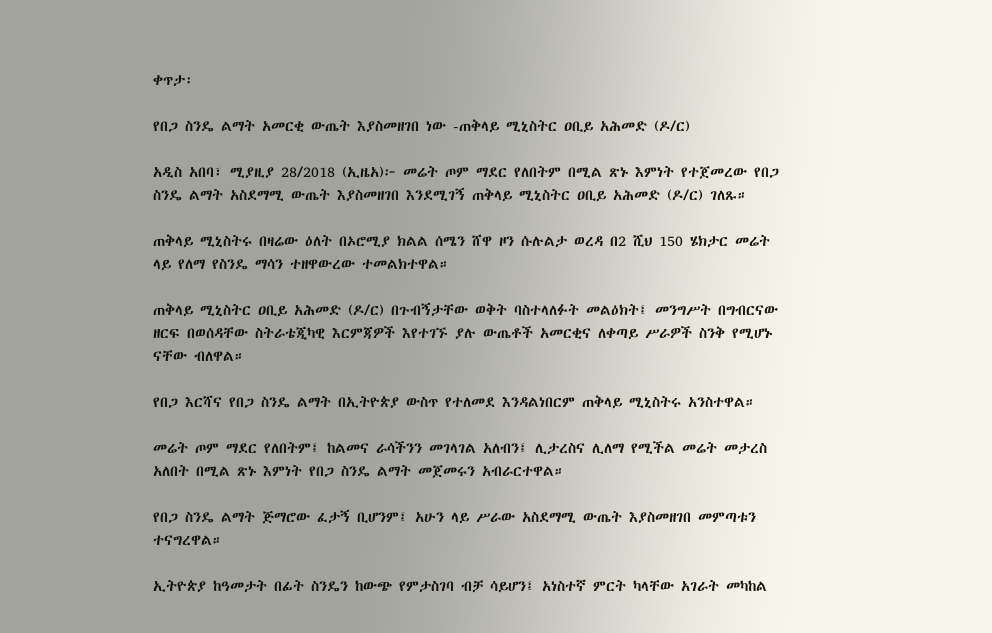ቀጥታ፡

የበጋ ስንዴ ልማት አመርቂ ውጤት እያስመዘገበ ነው -ጠቅላይ ሚኒስትር ዐቢይ አሕመድ (ዶ/ር)

አዲስ አበባ፣ ሚያዚያ 28/2018 (ኢዜአ)፦ መሬት ጦም ማደር የለበትም በሚል ጽኑ እምነት የተጀመረው የበጋ ስንዴ ልማት አስደማሚ ውጤት እያስመዘገበ እንደሚገኝ ጠቅላይ ሚኒስትር ዐቢይ አሕመድ (ዶ/ር) ገለጹ።

ጠቅላይ ሚኒስትሩ በዛሬው ዕለት በኦሮሚያ ክልል ሰሜን ሸዋ ዞን ሱሉልታ ወረዳ በ2 ሺህ 150 ሄክታር መሬት ላይ የለማ የስንዴ ማሳን ተዘዋውረው ተመልክተዋል።

ጠቅላይ ሚኒስትር ዐቢይ አሕመድ (ዶ/ር) በጉብኝታቸው ወቅት ባስተላለፉት መልዕክት፤ መንግሥት በግብርናው ዘርፍ በወሰዳቸው ስትራቴጂካዊ እርምጃዎች እየተገኙ ያሉ ውጤቶች አመርቂና ለቀጣይ ሥራዎች ስንቅ የሚሆኑ ናቸው ብለዋል።

የበጋ እርሻና የበጋ ስንዴ ልማት በኢትዮጵያ ውስጥ የተለመደ እንዳልነበርም ጠቅላይ ሚኒስትሩ አንስተዋል።

መሬት ጦም ማደር የለበትም፤ ከልመና ራሳችንን መገላገል አለብን፤ ሊታረስና ሊለማ የሚችል መሬት መታረስ አለበት በሚል ጽኑ እምነት የበጋ ስንዴ ልማት መጀመሩን አብራርተዋል።

የበጋ ስንዴ ልማት ጅማሮው ፈታኝ ቢሆንም፤ አሁን ላይ ሥራው አስደማሚ ውጤት እያስመዘገበ መምጣቱን ተናግረዋል።

ኢትዮጵያ ከዓመታት በፊት ስንዴን ከውጭ የምታስገባ ብቻ ሳይሆን፤ አነስተኛ ምርት ካላቸው አገራት መካከል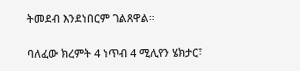ትመደብ እንደነበርም ገልጸዋል።

ባለፈው ክረምት 4 ነጥብ 4 ሚሊየን ሄክታር፣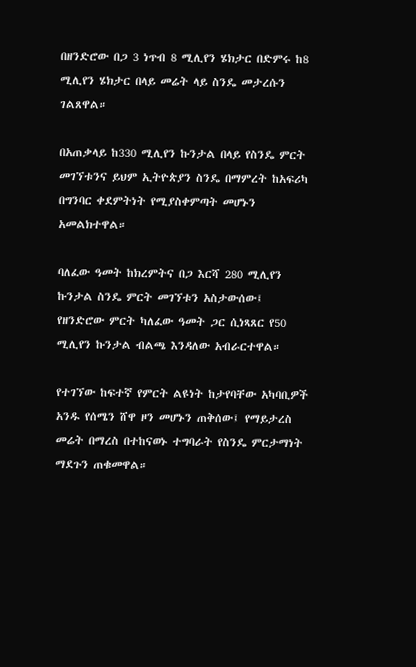በዘንድሮው በጋ 3 ነጥብ 8 ሚሊየን ሄክታር በድምሩ ከ8 ሚሊየን ሄክታር በላይ መሬት ላይ ስንዴ መታረሱን ገልጸዋል።

በአጠቃላይ ከ330 ሚሊየን ኩንታል በላይ የስንዴ ምርት መገኘቱንና ይህም ኢትዮጵያን ስንዴ በማምረት ከአፍሪካ በግንባር ቀደምትነት የሚያስቀምጣት መሆኑን አመልክተዋል።

ባለፈው ዓመት ከክረምትና በጋ እርሻ 280 ሚሊየን ኩንታል ስንዴ ምርት መገኘቱን አስታውሰው፤ የዘንድሮው ምርት ካለፈው ዓመት ጋር ሲነጻጸር የ50 ሚሊየን ኩንታል ብልጫ እንዳለው አብራርተዋል።

የተገኘው ከፍተኛ የምርት ልዩነት ከታየባቸው አካባቢዎች አንዱ የሰሜን ሸዋ ዞን መሆኑን ጠቅሰው፤ የማይታረስ መሬት በማረስ በተከናወኑ ተግባራት የስንዴ ምርታማነት ማደጉን ጠቁመዋል።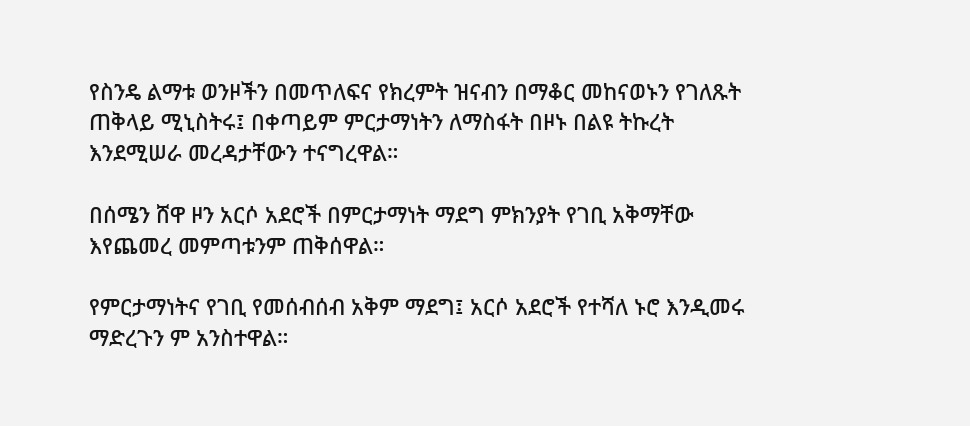የስንዴ ልማቱ ወንዞችን በመጥለፍና የክረምት ዝናብን በማቆር መከናወኑን የገለጹት ጠቅላይ ሚኒስትሩ፤ በቀጣይም ምርታማነትን ለማስፋት በዞኑ በልዩ ትኩረት እንደሚሠራ መረዳታቸውን ተናግረዋል።

በሰሜን ሸዋ ዞን አርሶ አደሮች በምርታማነት ማደግ ምክንያት የገቢ አቅማቸው እየጨመረ መምጣቱንም ጠቅሰዋል።

የምርታማነትና የገቢ የመሰብሰብ አቅም ማደግ፤ አርሶ አደሮች የተሻለ ኑሮ እንዲመሩ ማድረጉን ም አንስተዋል።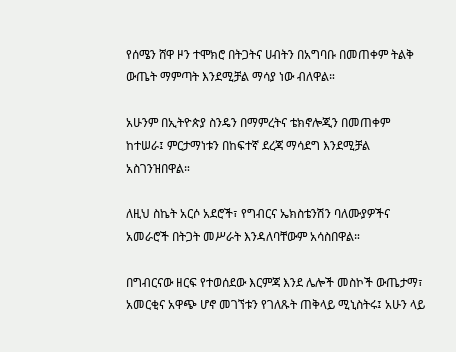የሰሜን ሸዋ ዞን ተሞክሮ በትጋትና ሀብትን በአግባቡ በመጠቀም ትልቅ ውጤት ማምጣት እንደሚቻል ማሳያ ነው ብለዋል።

አሁንም በኢትዮጵያ ስንዴን በማምረትና ቴክኖሎጂን በመጠቀም ከተሠራ፤ ምርታማነቱን በከፍተኛ ደረጃ ማሳደግ እንደሚቻል አስገንዝበዋል።

ለዚህ ስኬት አርሶ አደሮች፣ የግብርና ኤክስቴንሽን ባለሙያዎችና አመራሮች በትጋት መሥራት እንዳለባቸውም አሳስበዋል።

በግብርናው ዘርፍ የተወሰደው እርምጃ እንደ ሌሎች መስኮች ውጤታማ፣ አመርቂና አዋጭ ሆኖ መገኘቱን የገለጹት ጠቅላይ ሚኒስትሩ፤ አሁን ላይ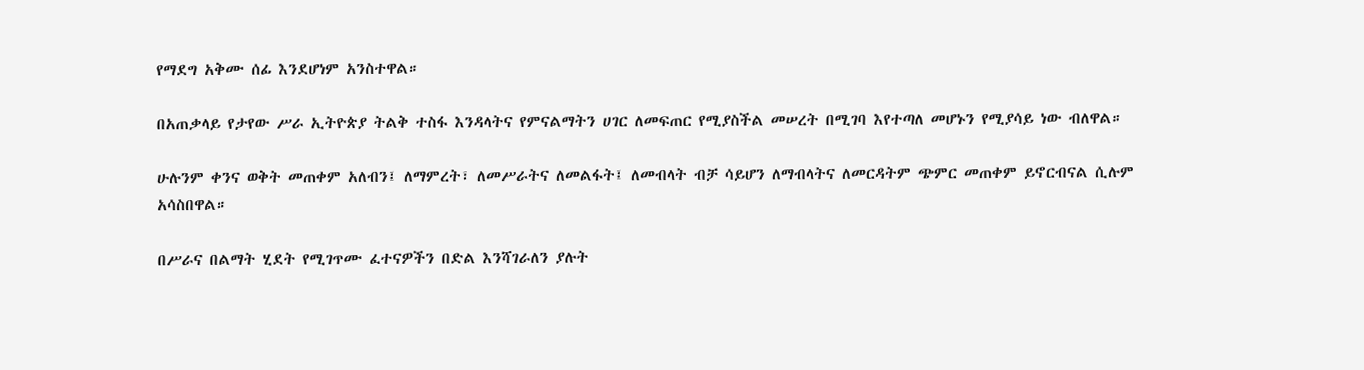የማደግ አቅሙ ሰፊ እንደሆነም አንስተዋል።

በአጠቃላይ የታየው ሥራ ኢትዮጵያ ትልቅ ተስፋ እንዳላትና የምናልማትን ሀገር ለመፍጠር የሚያስችል መሠረት በሚገባ እየተጣለ መሆኑን የሚያሳይ ነው ብለዋል።

ሁሉንም ቀንና ወቅት መጠቀም አለብን፤ ለማምረት፣ ለመሥራትና ለመልፋት፤ ለመብላት ብቻ ሳይሆን ለማብላትና ለመርዳትም ጭምር መጠቀም ይኖርብናል ሲሉም አሳስበዋል።

በሥራና በልማት ሂደት የሚገጥሙ ፈተናዎችን በድል እንሻገራለን ያሉት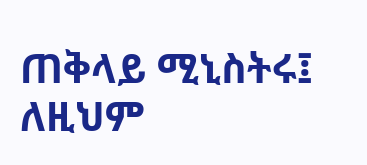ጠቅላይ ሚኒስትሩ፤ ለዚህም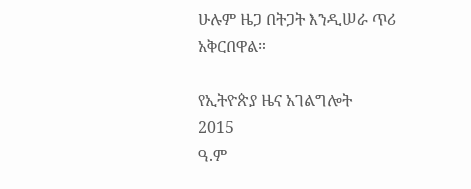ሁሉም ዜጋ በትጋት እንዲሠራ ጥሪ አቅርበዋል።

የኢትዮጵያ ዜና አገልግሎት
2015
ዓ.ም